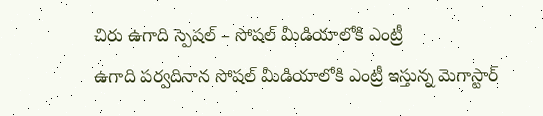చిరు ఉగాది స్పెషల్ – సోషల్ మీడియాలోకి ఎంట్రీ
ఉగాది పర్వదినాన సోషల్ మీడియాలోకి ఎంట్రీ ఇస్తున్న మెగాస్టార్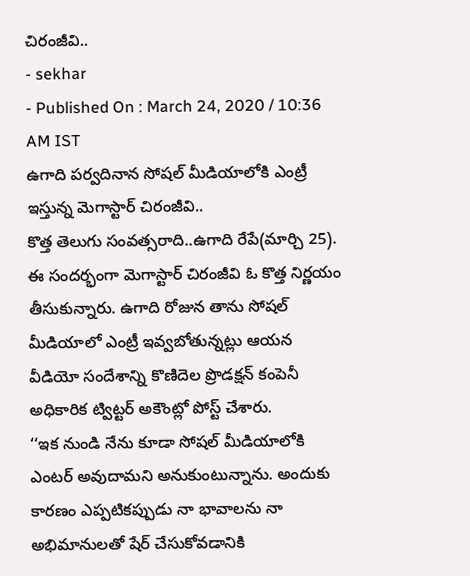చిరంజీవి..
- sekhar
- Published On : March 24, 2020 / 10:36 AM IST
ఉగాది పర్వదినాన సోషల్ మీడియాలోకి ఎంట్రీ ఇస్తున్న మెగాస్టార్ చిరంజీవి..
కొత్త తెలుగు సంవత్సరాది..ఉగాది రేపే(మార్చి 25). ఈ సందర్భంగా మెగాస్టార్ చిరంజీవి ఓ కొత్త నిర్ణయం తీసుకున్నారు. ఉగాది రోజున తాను సోషల్ మీడియాలో ఎంట్రీ ఇవ్వబోతున్నట్లు ఆయన వీడియో సందేశాన్ని కొణిదెల ప్రొడక్షన్ కంపెనీ అధికారిక ట్విట్టర్ అకౌంట్లో పోస్ట్ చేశారు.
‘‘ఇక నుండి నేను కూడా సోషల్ మీడియాలోకి ఎంటర్ అవుదామని అనుకుంటున్నాను. అందుకు కారణం ఎప్పటికప్పుడు నా భావాలను నా అభిమానులతో షేర్ చేసుకోవడానికి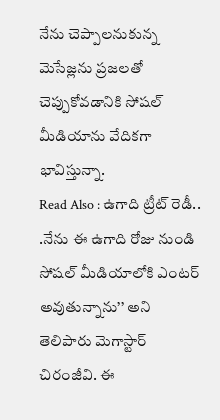నేను చెప్పాలనుకున్న మెసేజ్లను ప్రజలతో చెప్పుకోవడానికి సోషల్ మీడియాను వేదికగా భావిస్తున్నా.
Read Also : ఉగాది ట్రీట్ రెడీ..
.నేను ఈ ఉగాది రోజు నుండి సోషల్ మీడియాలోకి ఎంటర్ అవుతున్నాను’’ అని తెలిపారు మెగాస్టార్ చిరంజీవి. ఈ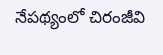నేపథ్యంలో చిరంజీవి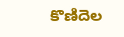కొణిదెల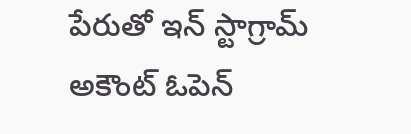పేరుతో ఇన్ స్టాగ్రామ్ అకౌంట్ ఓపెన్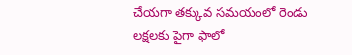చేయగా తక్కువ సమయంలో రెండు లక్షలకు పైగా ఫాలో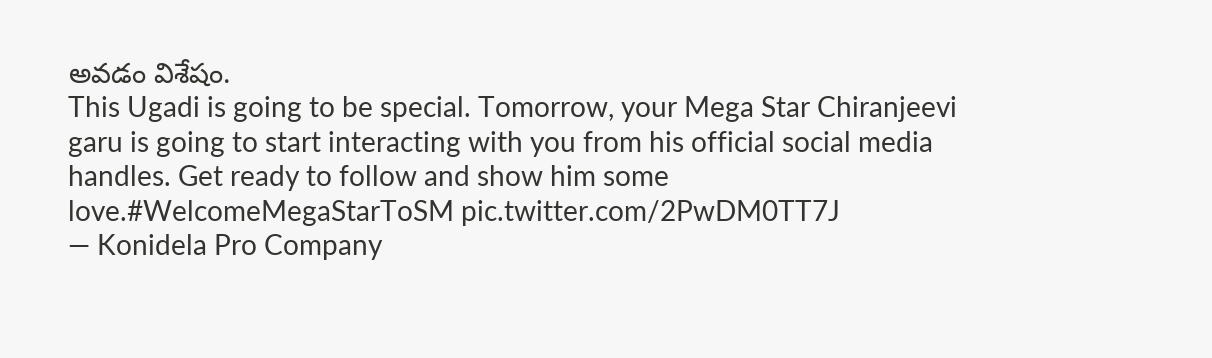అవడం విశేషం.
This Ugadi is going to be special. Tomorrow, your Mega Star Chiranjeevi garu is going to start interacting with you from his official social media handles. Get ready to follow and show him some love.#WelcomeMegaStarToSM pic.twitter.com/2PwDM0TT7J
— Konidela Pro Company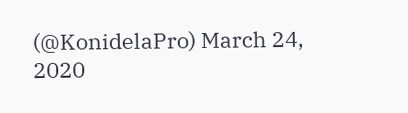(@KonidelaPro) March 24, 2020